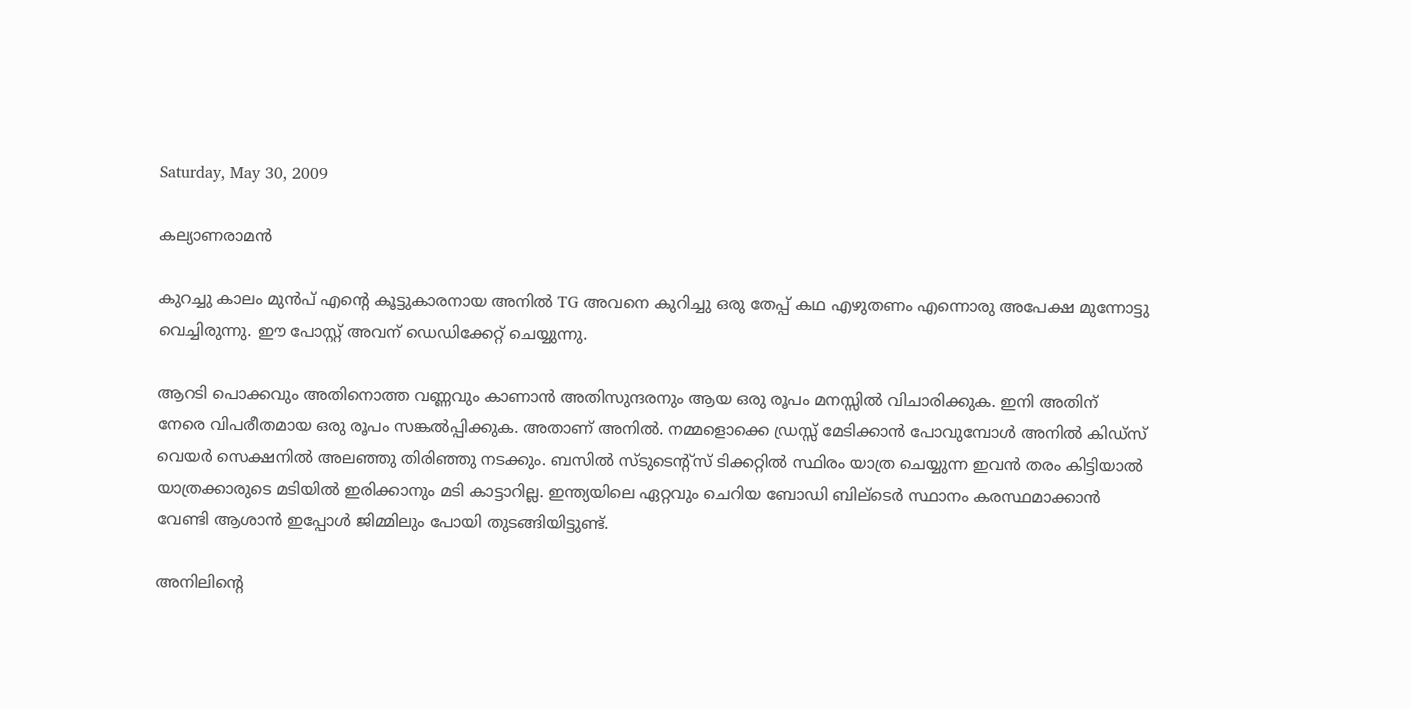Saturday, May 30, 2009

കല്യാണരാമന്‍

കുറച്ചു കാലം മുന്‍പ് എന്റെ കൂട്ടുകാരനായ അനില്‍ TG അവനെ കുറിച്ചു ഒരു തേപ്പ് കഥ എഴുതണം എന്നൊരു അപേക്ഷ മുന്നോട്ടു വെച്ചിരുന്നു. ഈ പോസ്റ്റ് അവന് ഡെഡിക്കേറ്റ് ചെയ്യുന്നു.

ആറടി പൊക്കവും അതിനൊത്ത വണ്ണവും കാണാന്‍ അതിസുന്ദരനും ആയ ഒരു രൂപം മനസ്സില്‍ വിചാരിക്കുക. ഇനി അതിന് നേരെ വിപരീതമായ ഒരു രൂപം സങ്കല്‍പ്പിക്കുക. അതാണ്‌ അനില്‍. നമ്മളൊക്കെ ഡ്രസ്സ്‌ മേടിക്കാന്‍ പോവുമ്പോള്‍ അനില്‍ കിഡ്സ്‌ വെയര്‍ സെക്ഷനില്‍ അലഞ്ഞു തിരിഞ്ഞു നടക്കും. ബസില്‍ സ്ടുടെന്റ്സ് ടിക്കറ്റില്‍ സ്ഥിരം യാത്ര ചെയ്യുന്ന ഇവന്‍ തരം കിട്ടിയാല്‍ യാത്രക്കാരുടെ മടിയില്‍ ഇരിക്കാനും മടി കാട്ടാറില്ല. ഇന്ത്യയിലെ ഏറ്റവും ചെറിയ ബോഡി ബില്ടെര്‍ സ്ഥാനം കരസ്ഥമാക്കാന്‍ വേണ്ടി ആശാന്‍ ഇപ്പോള്‍ ജിമ്മിലും പോയി തുടങ്ങിയിട്ടുണ്ട്.

അനിലിന്റെ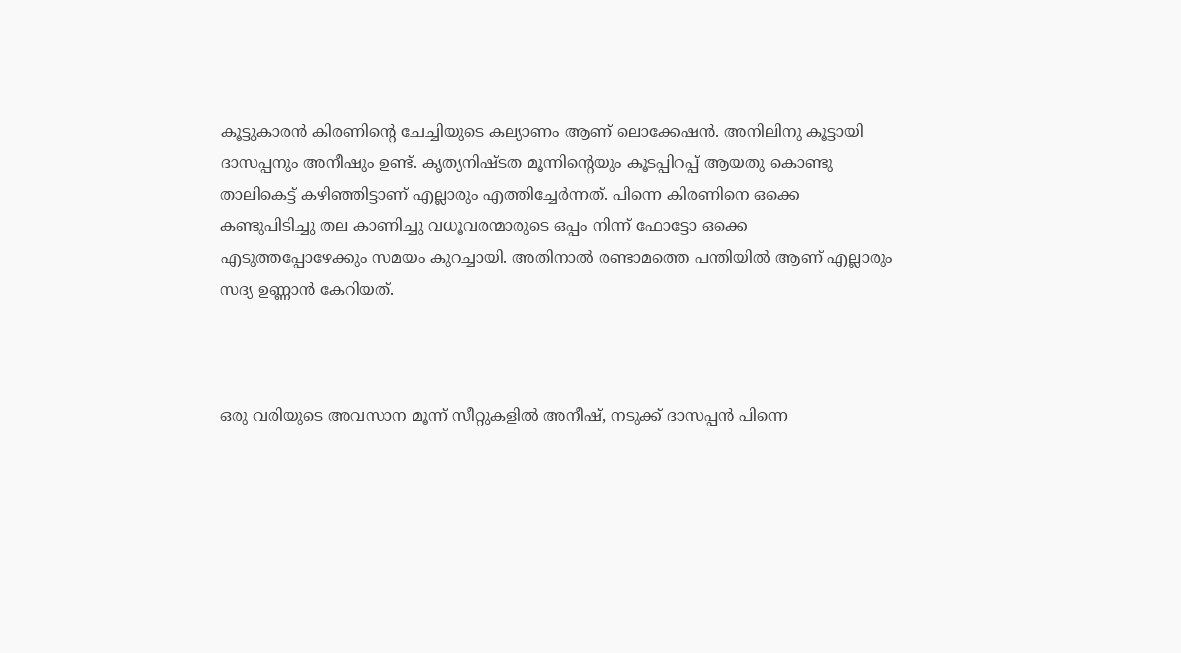കൂട്ടുകാരന്‍ കിരണിന്റെ ചേച്ചിയുടെ കല്യാണം ആണ് ലൊക്കേഷന്‍. അനിലിനു കൂട്ടായി ദാസപ്പനും അനീഷും ഉണ്ട്. കൃത്യനിഷ്ടത മൂന്നിന്റെയും കൂടപ്പിറപ്പ് ആയതു കൊണ്ടു താലികെട്ട് കഴിഞ്ഞിട്ടാണ് എല്ലാരും എത്തിച്ചേര്‍ന്നത്. പിന്നെ കിരണിനെ ഒക്കെ കണ്ടുപിടിച്ചു തല കാണിച്ചു വധൂവരന്മാരുടെ ഒപ്പം നിന്ന് ഫോട്ടോ ഒക്കെ എടുത്തപ്പോഴേക്കും സമയം കുറച്ചായി. അതിനാല്‍ രണ്ടാമത്തെ പന്തിയില്‍ ആണ് എല്ലാരും സദ്യ ഉണ്ണാന്‍ കേറിയത്‌.



ഒരു വരിയുടെ അവസാന മൂന്ന് സീറ്റുകളില്‍ അനീഷ്‌, നടുക്ക് ദാസപ്പന്‍ പിന്നെ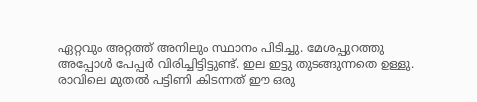ഏറ്റവും അറ്റത്ത്‌ അനിലും സ്ഥാനം പിടിച്ചു. മേശപ്പുറത്തു അപ്പോള്‍ പേപ്പര്‍ വിരിച്ചിട്ടിട്ടുണ്ട്. ഇല ഇട്ടു തുടങ്ങുന്നതെ ഉള്ളു. രാവിലെ മുതല്‍ പട്ടിണി കിടന്നത് ഈ ഒരു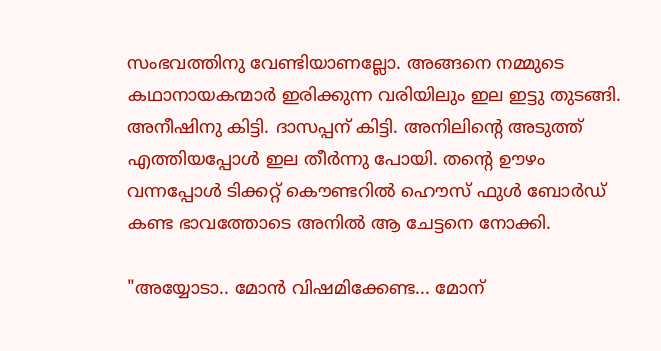സംഭവത്തിനു വേണ്ടിയാണല്ലോ. അങ്ങനെ നമ്മുടെ കഥാനായകന്മാര്‍ ഇരിക്കുന്ന വരിയിലും ഇല ഇട്ടു തുടങ്ങി. അനീഷിനു കിട്ടി. ദാസപ്പന് കിട്ടി. അനിലിന്റെ അടുത്ത് എത്തിയപ്പോള്‍ ഇല തീര്‍ന്നു പോയി. തന്റെ ഊഴം വന്നപ്പോള്‍ ടിക്കറ്റ്‌ കൌണ്ടറില്‍ ഹൌസ് ഫുള്‍ ബോര്‍ഡ്‌ കണ്ട ഭാവത്തോടെ അനില്‍ ആ ചേട്ടനെ നോക്കി.

"അയ്യോടാ.. മോന്‍ വിഷമിക്കേണ്ട... മോന്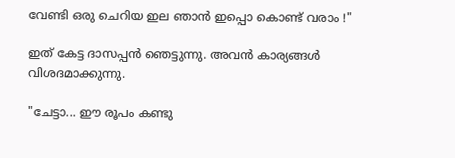വേണ്ടി ഒരു ചെറിയ ഇല ഞാന്‍ ഇപ്പൊ കൊണ്ട് വരാം !"

ഇത് കേട്ട ദാസപ്പന്‍ ഞെട്ടുന്നു. അവന്‍ കാര്യങ്ങള്‍ വിശദമാക്കുന്നു.

"ചേട്ടാ... ഈ രൂപം കണ്ടു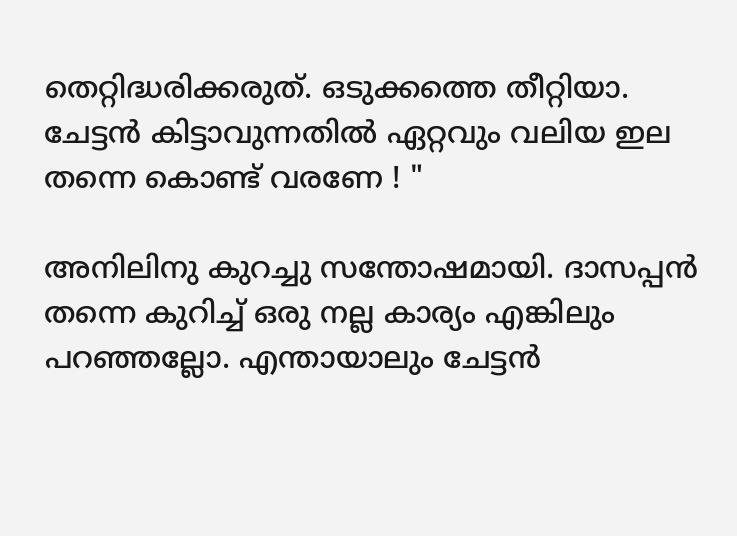തെറ്റിദ്ധരിക്കരുത്. ഒടുക്കത്തെ തീറ്റിയാ. ചേട്ടന്‍ കിട്ടാവുന്നതില്‍ ഏറ്റവും വലിയ ഇല തന്നെ കൊണ്ട് വരണേ ! "

അനിലിനു കുറച്ചു സന്തോഷമായി. ദാസപ്പന്‍ തന്നെ കുറിച്ച് ഒരു നല്ല കാര്യം എങ്കിലും പറഞ്ഞല്ലോ. എന്തായാലും ചേട്ടന്‍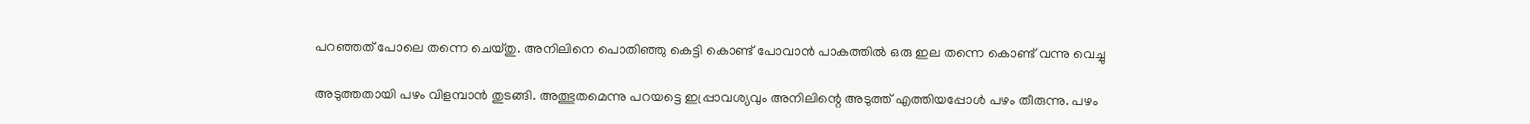പറഞ്ഞത് പോലെ തന്നെ ചെയ്തു. അനിലിനെ പൊതിഞ്ഞു കെട്ടി കൊണ്ട് പോവാന്‍ പാകത്തില്‍ ഒരു ഇല തന്നെ കൊണ്ട് വന്നു വെച്ചു

അടുത്തതായി പഴം വിളമ്പാന്‍ തുടങ്ങി. അത്ഭുതമെന്നു പറയട്ടെ ഇപ്പ്രാവശ്യവും അനിലിന്റെ അടുത്ത് എത്തിയപ്പോള്‍ പഴം തീരുന്നു. പഴം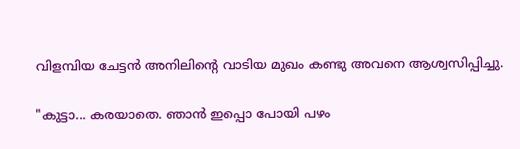വിളമ്പിയ ചേട്ടന്‍ അനിലിന്റെ വാടിയ മുഖം കണ്ടു അവനെ ആശ്വസിപ്പിച്ചു.

"കുട്ടാ... കരയാതെ. ഞാന്‍ ഇപ്പൊ പോയി പഴം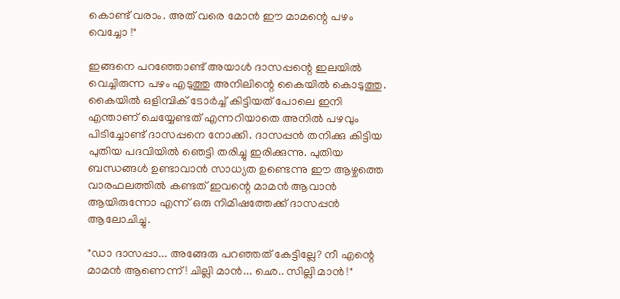കൊണ്ട് വരാം. അത് വരെ മോന്‍ ഈ മാമന്റെ പഴം വെച്ചോ !"

ഇങ്ങനെ പറഞ്ഞോണ്ട് അയാള്‍ ദാസപ്പന്റെ ഇലയില്‍ വെച്ചിരുന്ന പഴം എടുത്തു അനിലിന്റെ കൈയില്‍ കൊടുത്തു. കൈയില്‍ ഒളിമ്പിക്‌ ടോര്‍ച്ച്‌ കിട്ടിയത് പോലെ ഇനി എന്താണ് ചെയ്യേണ്ടത് എന്നറിയാതെ അനില്‍ പഴവും പിടിച്ചോണ്ട് ദാസപ്പനെ നോക്കി. ദാസപ്പന്‍ തനിക്കു കിട്ടിയ പുതിയ പദവിയില്‍ ഞെട്ടി തരിച്ചു ഇരിക്കുന്നു. പുതിയ ബന്ധങ്ങള്‍ ഉണ്ടാവാന്‍ സാധ്യത ഉണ്ടെന്നു ഈ ആഴ്ചത്തെ വാരഫലത്തില്‍ കണ്ടത് ഇവന്റെ മാമന്‍ ആവാന്‍ ആയിരുന്നോ എന്ന് ഒരു നിമിഷത്തേക്ക് ദാസപ്പന്‍ ആലോചിച്ചു.

"ഡാ ദാസപ്പാ... അങ്ങേരു പറഞ്ഞത് കേട്ടില്ലേ? നീ എന്റെ മാമന്‍ ആണെന്ന് ! ചില്ലി മാന്‍... ഛെ.. സില്ലി മാന്‍ !"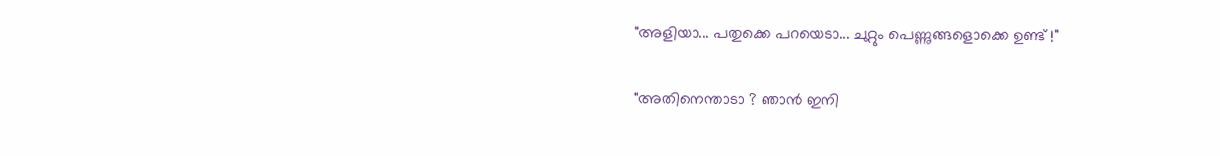"അളിയാ... പതുക്കെ പറയെടാ... ചുറ്റും പെണ്ണുങ്ങളൊക്കെ ഉണ്ട് !"

"അതിനെന്താടാ ? ഞാന്‍ ഇനി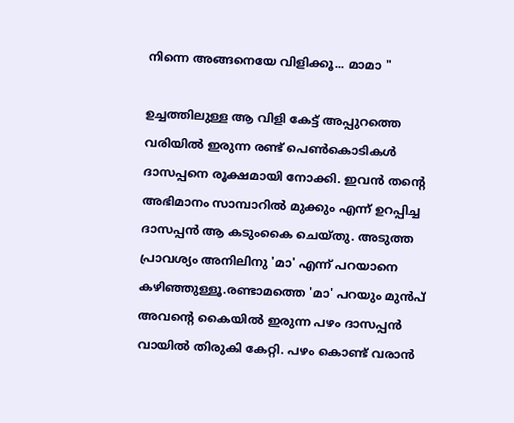നിന്നെ അങ്ങനെയേ വിളിക്കൂ... മാമാ "

ഉച്ചത്തിലുള്ള ആ വിളി കേട്ട് അപ്പുറത്തെ വരിയില്‍ ഇരുന്ന രണ്ട് പെണ്‍കൊടികള്‍ ദാസപ്പനെ രൂക്ഷമായി നോക്കി. ഇവന്‍ തന്റെ അഭിമാനം സാമ്പാറില്‍ മുക്കും എന്ന് ഉറപ്പിച്ച ദാസപ്പന്‍ ആ കടുംകൈ ചെയ്തു. അടുത്ത പ്രാവശ്യം അനിലിനു 'മാ' എന്ന് പറയാനെ കഴിഞ്ഞുള്ളൂ.രണ്ടാമത്തെ 'മാ' പറയും മുന്‍പ് അവന്റെ കൈയില്‍ ഇരുന്ന പഴം ദാസപ്പന്‍ വായില്‍ തിരുകി കേറ്റി. പഴം കൊണ്ട് വരാന്‍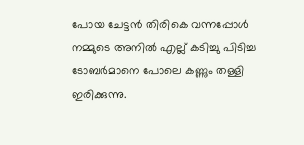പോയ ചേട്ടന്‍ തിരികെ വന്നപ്പോള്‍ നമ്മുടെ അനില്‍ എല്ല് കടിച്ചു പിടിച്ച ടോബര്‍മാനെ പോലെ കണ്ണും തള്ളി ഇരിക്കുന്നു.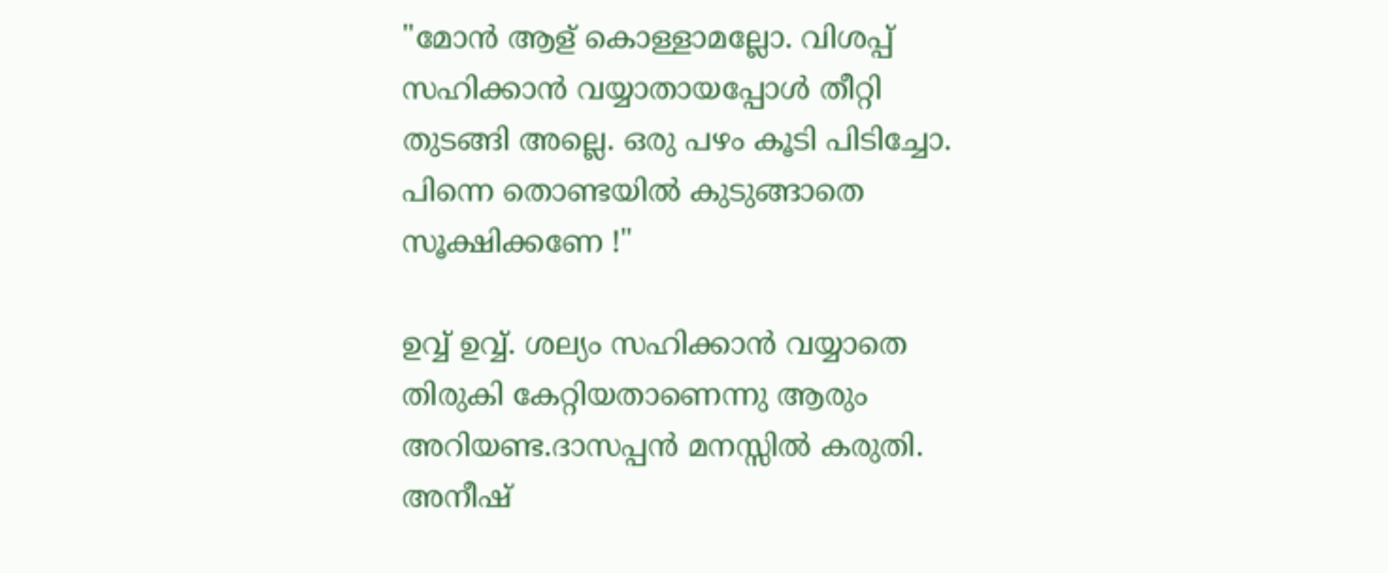"മോന്‍ ആള് കൊള്ളാമല്ലോ. വിശപ്പ്‌ സഹിക്കാന്‍ വയ്യാതായപ്പോള്‍ തീറ്റി തുടങ്ങി അല്ലെ. ഒരു പഴം കൂടി പിടിച്ചോ. പിന്നെ തൊണ്ടയില്‍ കുടുങ്ങാതെ സൂക്ഷിക്കണേ !"

ഉവ്വ് ഉവ്വ്. ശല്യം സഹിക്കാന്‍ വയ്യാതെ തിരുകി കേറ്റിയതാണെന്നു ആരും അറിയണ്ട.ദാസപ്പന്‍ മനസ്സില്‍ കരുതി. അനീഷ്‌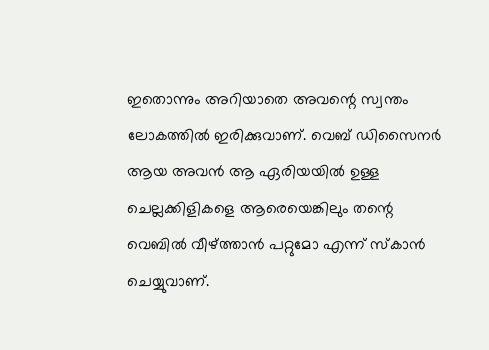ഇതൊന്നും അറിയാതെ അവന്റെ സ്വന്തം ലോകത്തില്‍ ഇരിക്കുവാണ്. വെബ്‌ ഡിസൈനര്‍ ആയ അവന്‍ ആ ഏരിയയില്‍ ഉള്ള ചെല്ലക്കിളികളെ ആരെയെങ്കിലും തന്റെ വെബില്‍ വീഴ്ത്താന്‍ പറ്റുമോ എന്ന് സ്കാന്‍ ചെയ്യുവാണ്.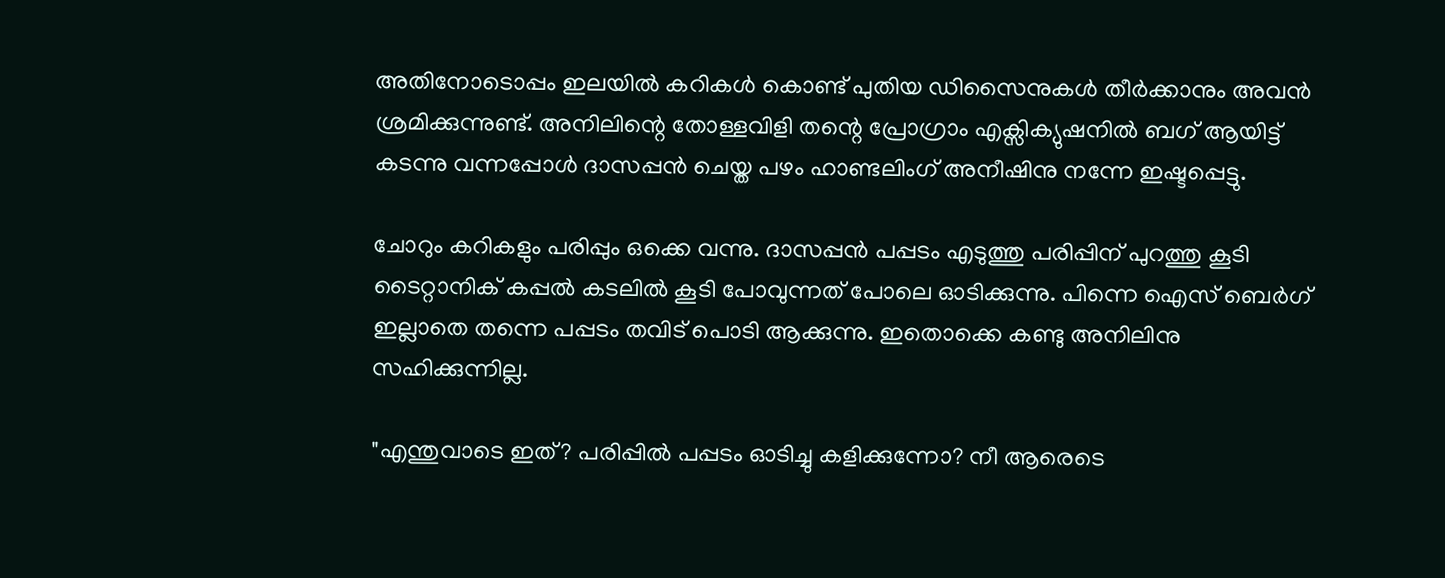അതിനോടൊപ്പം ഇലയില്‍ കറികള്‍ കൊണ്ട് പുതിയ ഡിസൈനുകള്‍ തീര്‍ക്കാനും അവന്‍ ശ്രമിക്കുന്നുണ്ട്. അനിലിന്റെ തോള്ളവിളി തന്റെ പ്രോഗ്രാം എക്സിക്യുഷനില്‍ ബഗ് ആയിട്ട് കടന്നു വന്നപ്പോള്‍ ദാസപ്പന്‍ ചെയ്ത പഴം ഹാണ്ടലിംഗ് അനീഷിനു നന്നേ ഇഷ്ടപ്പെട്ടു.

ചോറും കറികളും പരിപ്പും ഒക്കെ വന്നു. ദാസപ്പന്‍ പപ്പടം എടുത്തു പരിപ്പിന് പുറത്തു കൂടി ടൈറ്റാനിക് കപ്പല്‍ കടലില്‍ കൂടി പോവുന്നത് പോലെ ഓടിക്കുന്നു. പിന്നെ ഐസ് ബെര്‍ഗ് ഇല്ലാതെ തന്നെ പപ്പടം തവിട് പൊടി ആക്കുന്നു. ഇതൊക്കെ കണ്ടു അനിലിനു സഹിക്കുന്നില്ല.

"എന്തുവാടെ ഇത്? പരിപ്പില്‍ പപ്പടം ഓടിച്ചു കളിക്കുന്നോ? നീ ആരെടെ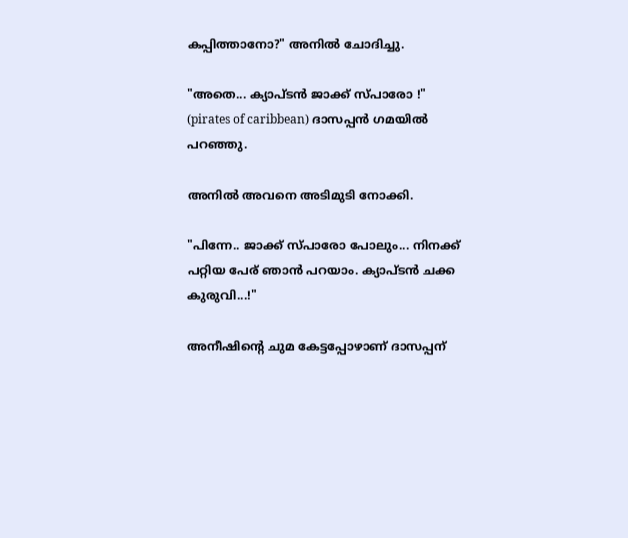കപ്പിത്താനോ?" അനില്‍ ചോദിച്ചു.

"അതെ... ക്യാപ്ടന്‍ ജാക്ക് സ്പാരോ !" (pirates of caribbean) ദാസപ്പന്‍ ഗമയില്‍ പറഞ്ഞു.

അനില്‍ അവനെ അടിമുടി നോക്കി.

"പിന്നേ.. ജാക്ക് സ്പാരോ പോലും... നിനക്ക് പറ്റിയ പേര് ഞാന്‍ പറയാം. ക്യാപ്ടന്‍ ചക്ക കുരുവി...!"

അനീഷിന്റെ ചുമ കേട്ടപ്പോഴാണ് ദാസപ്പന്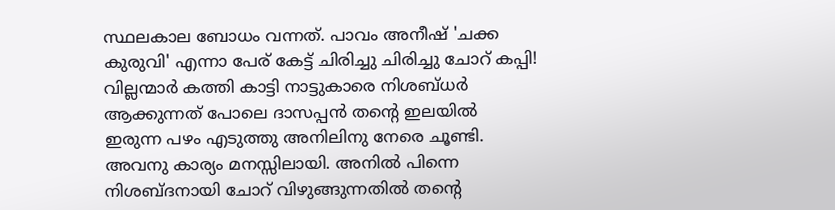സ്ഥലകാല ബോധം വന്നത്. പാവം അനീഷ്‌ 'ചക്ക കുരുവി' എന്നാ പേര് കേട്ട് ചിരിച്ചു ചിരിച്ചു ചോറ് കപ്പി! വില്ലന്മാര്‍ കത്തി കാട്ടി നാട്ടുകാരെ നിശബ്ധര്‍ ആക്കുന്നത് പോലെ ദാസപ്പന്‍ തന്റെ ഇലയില്‍ ഇരുന്ന പഴം എടുത്തു അനിലിനു നേരെ ചൂണ്ടി. അവനു കാര്യം മനസ്സിലായി. അനില്‍ പിന്നെ നിശബ്ദനായി ചോറ് വിഴുങ്ങുന്നതില്‍ തന്റെ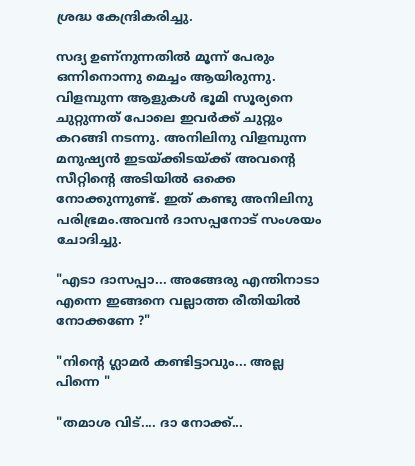ശ്രദ്ധ കേന്ദ്രികരിച്ചു.

സദ്യ ഉണ്നുന്നതില്‍ മൂന്ന് പേരും ഒന്നിനൊന്നു മെച്ചം ആയിരുന്നു. വിളമ്പുന്ന ആളുകള്‍ ഭൂമി സൂര്യനെ ചുറ്റുന്നത്‌ പോലെ ഇവര്‍ക്ക് ചുറ്റും കറങ്ങി നടന്നു. അനിലിനു വിളമ്പുന്ന മനുഷ്യന്‍ ഇടയ്ക്കിടയ്ക്ക് അവന്റെ സീറ്റിന്റെ അടിയില്‍ ഒക്കെ നോക്കുന്നുണ്ട്. ഇത് കണ്ടു അനിലിനു പരിഭ്രമം.അവന്‍ ദാസപ്പനോട് സംശയം ചോദിച്ചു.

"എടാ ദാസപ്പാ... അങ്ങേരു എന്തിനാടാ എന്നെ ഇങ്ങനെ വല്ലാത്ത രീതിയില്‍ നോക്കണേ ?"

"നിന്റെ ഗ്ലാമര്‍ കണ്ടിട്ടാവും... അല്ല പിന്നെ "

"തമാശ വിട്.... ദാ നോക്ക്...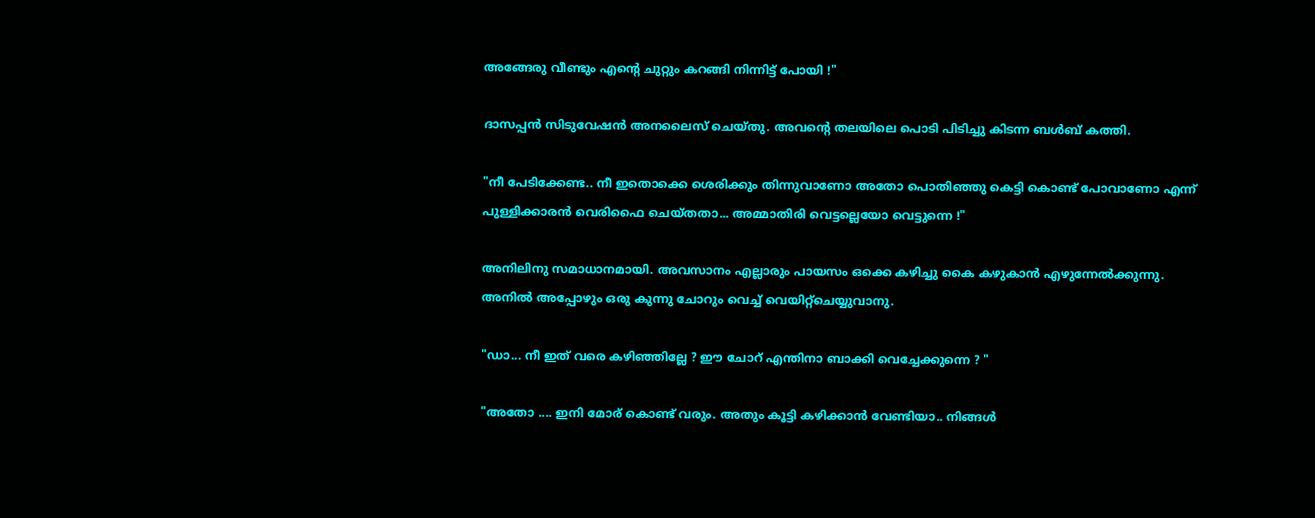അങ്ങേരു വീണ്ടും എന്റെ ചുറ്റും കറങ്ങി നിന്നിട്ട് പോയി !"

ദാസപ്പന്‍ സിടുവേഷന്‍ അനലൈസ് ചെയ്തു. അവന്റെ തലയിലെ പൊടി പിടിച്ചു കിടന്ന ബള്‍ബ്‌ കത്തി.

"നീ പേടിക്കേണ്ട.. നീ ഇതൊക്കെ ശെരിക്കും തിന്നുവാണോ അതോ പൊതിഞ്ഞു കെട്ടി കൊണ്ട് പോവാണോ എന്ന് പുള്ളിക്കാരന്‍ വെരിഫൈ ചെയ്തതാ... അമ്മാതിരി വെട്ടല്ലെയോ വെട്ടുന്നെ !"

അനിലിനു സമാധാനമായി. അവസാനം എല്ലാരും പായസം ഒക്കെ കഴിച്ചു കൈ കഴുകാന്‍ എഴുന്നേല്‍ക്കുന്നു. അനില്‍ അപ്പോഴും ഒരു കുന്നു ചോറും വെച്ച് വെയിറ്റ്ചെയ്യുവാനു.

"ഡാ... നീ ഇത് വരെ കഴിഞ്ഞില്ലേ ? ഈ ചോറ് എന്തിനാ ബാക്കി വെച്ചേക്കുന്നെ ? "

"അതോ .... ഇനി മോര് കൊണ്ട് വരും. അതും കൂട്ടി കഴിക്കാന്‍ വേണ്ടിയാ.. നിങ്ങള്‍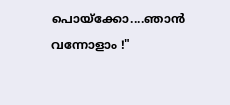പൊയ്ക്കോ....ഞാന്‍ വന്നോളാം !"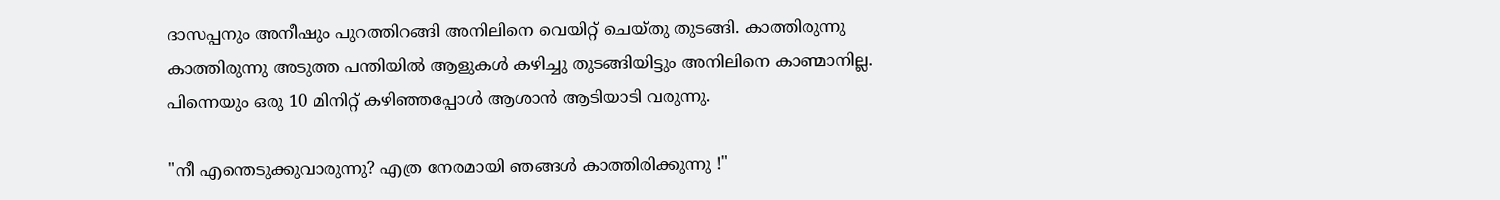ദാസപ്പനും അനീഷും പുറത്തിറങ്ങി അനിലിനെ വെയിറ്റ് ചെയ്തു തുടങ്ങി. കാത്തിരുന്നു കാത്തിരുന്നു അടുത്ത പന്തിയില്‍ ആളുകള്‍ കഴിച്ചു തുടങ്ങിയിട്ടും അനിലിനെ കാണ്മാനില്ല. പിന്നെയും ഒരു 10 മിനിറ്റ്‌ കഴിഞ്ഞപ്പോള്‍ ആശാന്‍ ആടിയാടി വരുന്നു.

"നീ എന്തെടുക്കുവാരുന്നു? എത്ര നേരമായി ഞങ്ങള്‍ കാത്തിരിക്കുന്നു !"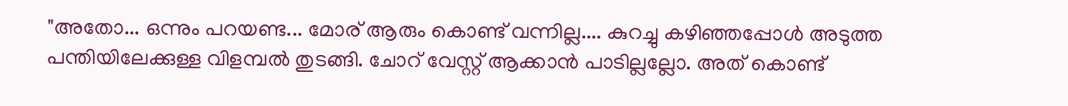"അതോ... ഒന്നും പറയണ്ട... മോര് ആരും കൊണ്ട് വന്നില്ല.... കുറച്ചു കഴിഞ്ഞപ്പോള്‍ അടുത്ത പന്തിയിലേക്കുള്ള വിളമ്പല്‍ തുടങ്ങി. ചോറ് വേസ്റ്റ് ആക്കാന്‍ പാടില്ലല്ലോ. അത് കൊണ്ട്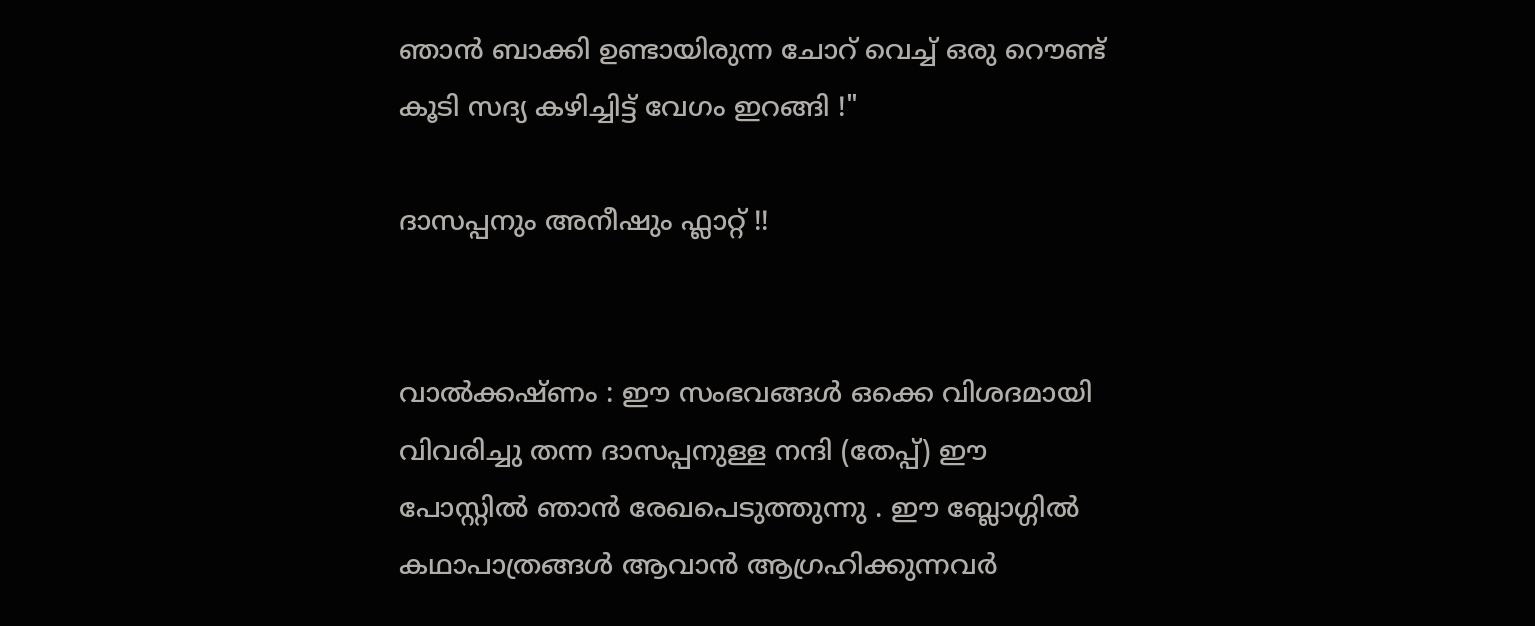ഞാന്‍ ബാക്കി ഉണ്ടായിരുന്ന ചോറ് വെച്ച് ഒരു റൌണ്ട് കൂടി സദ്യ കഴിച്ചിട്ട് വേഗം ഇറങ്ങി !"

ദാസപ്പനും അനീഷും ഫ്ലാറ്റ് !!


വാല്‍ക്കഷ്ണം : ഈ സംഭവങ്ങള്‍ ഒക്കെ വിശദമായി വിവരിച്ചു തന്ന ദാസപ്പനുള്ള നന്ദി (തേപ്പ്) ഈ പോസ്റ്റില്‍ ഞാന്‍ രേഖപെടുത്തുന്നു . ഈ ബ്ലോഗ്ഗില്‍ കഥാപാത്രങ്ങള്‍ ആവാന്‍ ആഗ്രഹിക്കുന്നവര്‍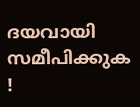ദയവായി സമീപിക്കുക !